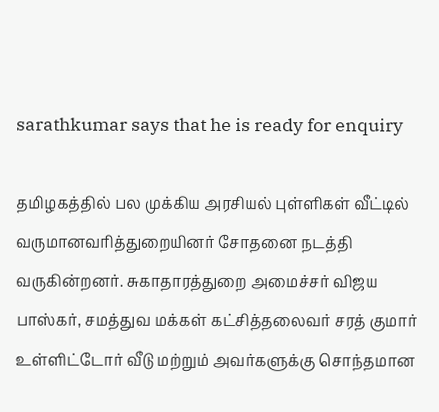sarathkumar says that he is ready for enquiry

தமிழகத்தில் பல முக்கிய அரசியல் புள்ளிகள் வீட்டில் வருமானவரித்துறையினர் சோதனை நடத்தி வருகின்றனர். சுகாதாரத்துறை அமைச்சர் விஜய பாஸ்கர், சமத்துவ மக்கள் கட்சித்தலைவர் சரத் குமார் உள்ளிட்டோர் வீடு மற்றும் அவர்களுக்கு சொந்தமான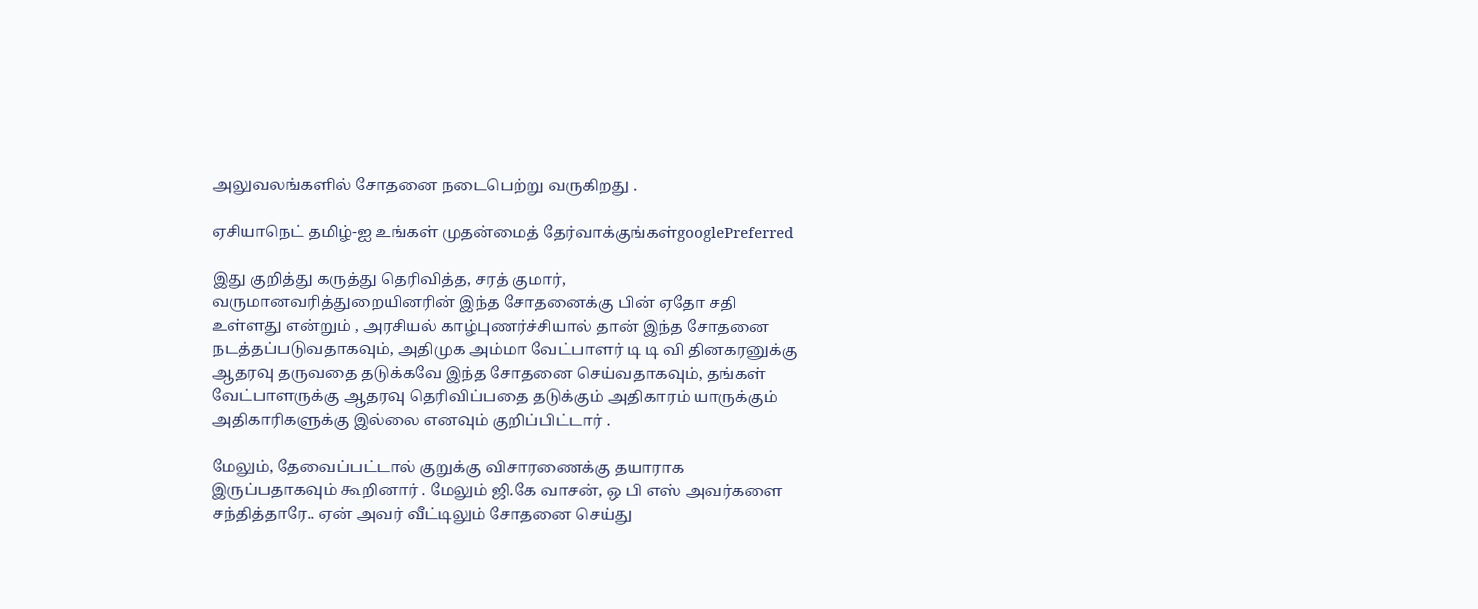அலுவலங்களில் சோதனை நடைபெற்று வருகிறது .

ஏசியாநெட் தமிழ்-ஐ உங்கள் முதன்மைத் தேர்வாக்குங்கள்googlePreferred

இது குறித்து கருத்து தெரிவித்த, சரத் குமார், வருமானவரித்துறையினரின் இந்த சோதனைக்கு பின் ஏதோ சதி உள்ளது என்றும் , அரசியல் காழ்புணர்ச்சியால் தான் இந்த சோதனை நடத்தப்படுவதாகவும், அதிமுக அம்மா வேட்பாளர் டி டி வி தினகரனுக்கு ஆதரவு தருவதை தடுக்கவே இந்த சோதனை செய்வதாகவும், தங்கள் வேட்பாளருக்கு ஆதரவு தெரிவிப்பதை தடுக்கும் அதிகாரம் யாருக்கும் அதிகாரிகளுக்கு இல்லை எனவும் குறிப்பிட்டார் .

மேலும், தேவைப்பட்டால் குறுக்கு விசாரணைக்கு தயாராக இருப்பதாகவும் கூறினார் . மேலும் ஜி.கே வாசன், ஒ பி எஸ் அவர்களை சந்தித்தாரே.. ஏன் அவர் வீட்டிலும் சோதனை செய்து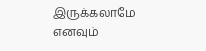இருக்கலாமே எனவும்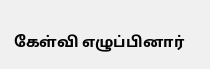கேள்வி எழுப்பினார்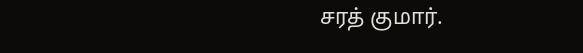சரத் குமார்.